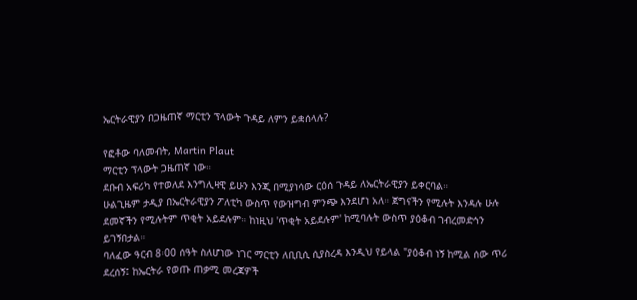ኤርትራዊያን በጋዜጠኛ ማርቲን ፕላውት ጉዳይ ለምን ይቋሰላሉ?

የፎቶው ባለመብት, Martin Plaut
ማርቲን ፕላውት ጋዜጠኛ ነው።
ደቡብ አፍሪካ የተወለደ እንግሊዛዊ ይሁን እንጂ በሚያነሳው ርዕሰ ጉዳይ ለኤርትራዊያን ይቀርባል።
ሁልጊዜም ታዲያ በኤርትራዊያን ፖለቲካ ውስጥ የውዝግብ ምንጭ እንደሆነ አለ። ጀግናችን የሚሉት እንዳሉ ሁሉ ደመኛችን የሚሉትም ጥቂት አይደሉም። ከነዚህ 'ጥቂት አይደሉም' ከሚባሉት ውስጥ ያዕቆብ ገብረመድኅን ይገኝበታል።
ባለፈው ዓርብ 8፡00 ሰዓት ስለሆነው ነገር ማርቲን ለቢቢሲ ሲያስረዳ እንዲህ የይላል "ያዕቆብ ነኝ ከሚል ሰው ጥሪ ደረሰኝ፤ ከኤርትራ የወጡ ጠቃሚ መረጃዎች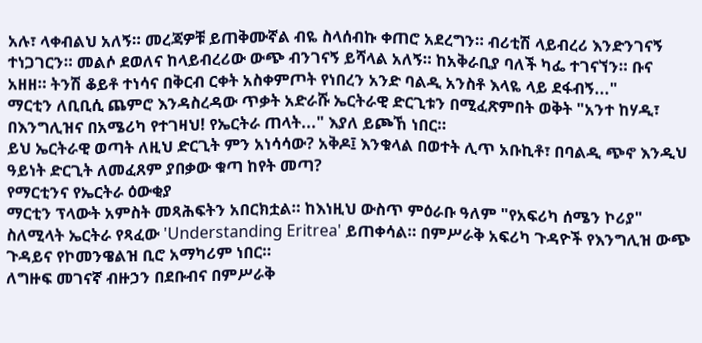አሉ፣ ላቀብልህ አለኝ። መረጃዎቹ ይጠቅሙኛል ብዬ ስላሰብኩ ቀጠሮ አደረግን። ብሪቲሽ ላይብረሪ እንድንገናኝ ተነጋገርን። መልሶ ደወለና ከላይብረሪው ውጭ ብንገናኝ ይሻላል አለኝ። ከአቅራቢያ ባለች ካፌ ተገናኘን። ቡና አዘዘ። ትንሽ ቆይቶ ተነሳና በቅርብ ርቀት አስቀምጦት የነበረን አንድ ባልዲ አንስቶ እላዬ ላይ ደፋብኝ..."
ማርቲን ለቢቢሲ ጨምሮ እንዳስረዳው ጥቃት አድራሹ ኤርትራዊ ድርጊቱን በሚፈጽምበት ወቅት "አንተ ከሃዲ፣ በእንግሊዝና በአሜሪካ የተገዛህ! የኤርትራ ጠላት..." እያለ ይጮኸ ነበር።
ይህ ኤርትራዊ ወጣት ለዚህ ድርጊት ምን አነሳሳው? አቅዶ፤ እንቁላል በወተት ሊጥ አቡኪቶ፣ በባልዲ ጭኖ እንዲህ ዓይነት ድርጊት ለመፈጸም ያበቃው ቁጣ ከየት መጣ?
የማርቲንና የኤርትራ ዕውቂያ
ማርቲን ፕላውት አምስት መጻሕፍትን አበርክቷል። ከእነዚህ ውስጥ ምዕራቡ ዓለም "የአፍሪካ ሰሜን ኮሪያ" ስለሚላት ኤርትራ የጻፈው 'Understanding Eritrea' ይጠቀሳል። በምሥራቅ አፍሪካ ጉዳዮች የእንግሊዝ ውጭ ጉዳይና የኮመንዌልዝ ቢሮ አማካሪም ነበር።
ለግዙፍ መገናኛ ብዙኃን በደቡብና በምሥራቅ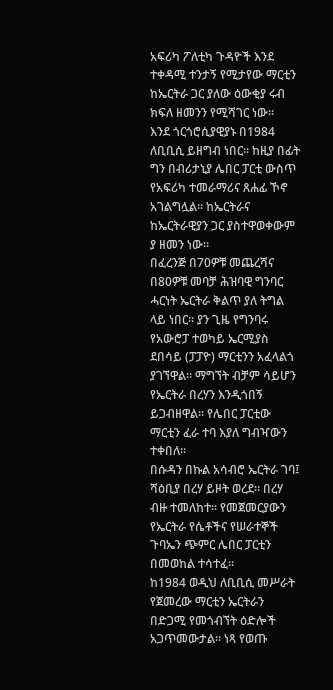አፍሪካ ፖለቲካ ጉዳዮች እንደ ተቀዳሚ ተንታኝ የሚታየው ማርቲን ከኤርትራ ጋር ያለው ዕውቂያ ሩብ ክፍለ ዘመንን የሚሻገር ነው።
እንደ ጎርጎሮሲያዊያኑ በ1984 ለቢቢሲ ይዘግብ ነበር። ከዚያ በፊት ግን በብሪታኒያ ሌበር ፓርቲ ውስጥ የአፍሪካ ተመራማሪና ጸሐፊ ኾኖ አገልግሏል። ከኤርትራና ከኤርትራዊያን ጋር ያስተዋወቀውም ያ ዘመን ነው።
በፈረንጅ በ70ዎቹ መጨረሻና በ80ዎቹ መባቻ ሕዝባዊ ግንባር ሓርነት ኤርትራ ቅልጥ ያለ ትግል ላይ ነበር። ያን ጊዜ የግንባሩ የአውሮፓ ተወካይ ኤርሚያስ ደበሳይ (ፓፓዮ) ማርቲንን አፈላልጎ ያገኘዋል። ማግኘት ብቻም ሳይሆን የኤርትራ በረሃን እንዲጎበኝ ይጋብዘዋል። የሌበር ፓርቲው ማርቲን ፈራ ተባ እያለ ግብዣውን ተቀበለ።
በሱዳን በኩል አሳብሮ ኤርትራ ገባ፤ ሻዕቢያ በረሃ ይዞት ወረደ። በረሃ ብዙ ተመለከተ። የመጀመርያውን የኤርትራ የሴቶችና የሠራተኞች ጉባኤን ጭምር ሌበር ፓርቲን በመወከል ተሳተፈ።
ከ1984 ወዲህ ለቢቢሲ መሥራት የጀመረው ማርቲን ኤርትራን በድጋሚ የመጎብኘት ዕድሎች አጋጥመውታል። ነጻ የወጡ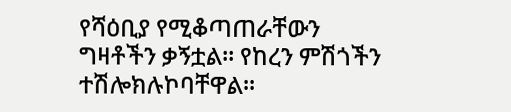የሻዕቢያ የሚቆጣጠራቸውን ግዛቶችን ቃኝቷል። የከረን ምሽጎችን ተሽሎክሉኮባቸዋል።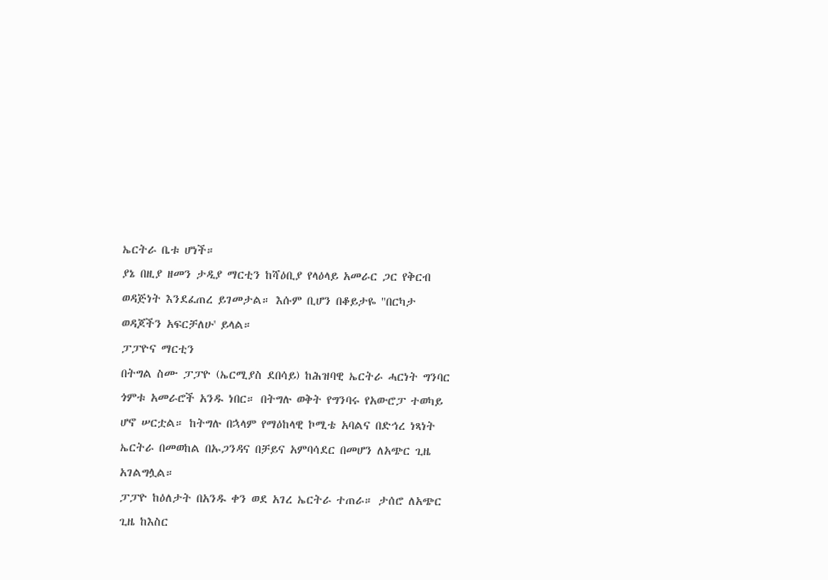ኤርትራ ቤቱ ሆነች።
ያኔ በዚያ ዘመን ታዲያ ማርቲን ከሻዕቢያ የላዕላይ አመራር ጋር የቅርብ ወዳጅነት እንደፈጠረ ይገመታል። እሱም ቢሆን በቆይታዬ "በርካታ ወዳጆችን አፍርቻለሁ' ይላል።
ፓፓዮና ማርቲን
በትግል ስሙ ፓፓዮ (ኤርሚያስ ደበሳይ) ከሕዝባዊ ኤርትራ ሓርነት ግንባር ጎምቱ አመራሮች አንዱ ነበር። በትግሉ ወቅት የግንባሩ የአውሮፓ ተወካይ ሆኖ ሠርቷል። ከትግሉ በኋላም የማዕከላዊ ኮሚቴ አባልና በድኅረ ነጻነት ኤርትራ በመወከል በኡጋንዳና በቻይና አምባሳደር በመሆን ለአጭር ጊዜ አገልግሏል።
ፓፓዮ ከዕለታት በአንዱ ቀን ወደ አገረ ኤርትራ ተጠራ። ታሰሮ ለአጭር ጊዜ ከእስር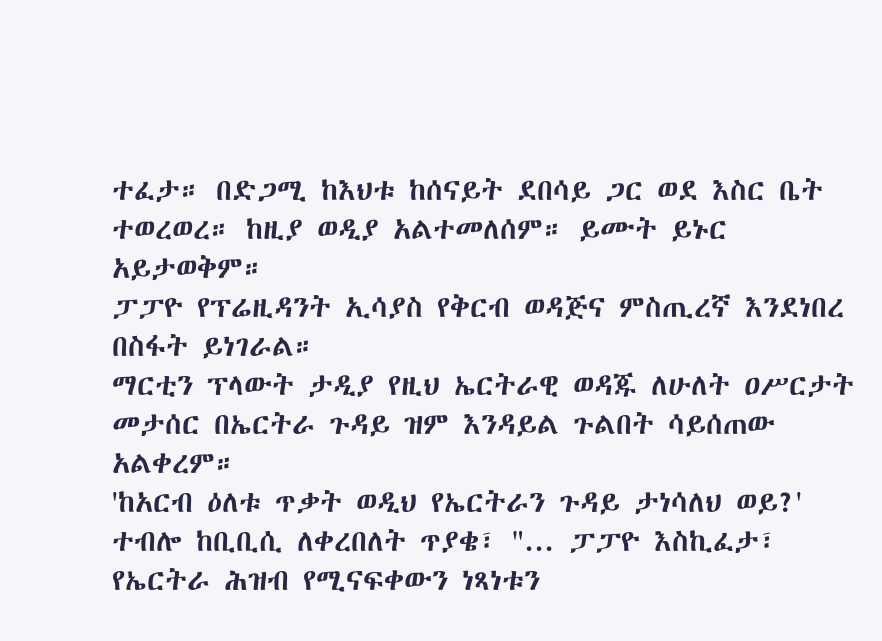ተፈታ። በድጋሚ ከእህቱ ከሰናይት ደበሳይ ጋር ወደ እስር ቤት ተወረወረ። ከዚያ ወዲያ አልተመለሰም። ይሙት ይኑር አይታወቅም።
ፓፓዮ የፕሬዚዳንት ኢሳያስ የቅርብ ወዳጅና ምስጢረኛ እንደነበረ በስፋት ይነገራል።
ማርቲን ፕላውት ታዲያ የዚህ ኤርትራዊ ወዳጁ ለሁለት ዐሥርታት መታሰር በኤርትራ ጉዳይ ዝም እንዳይል ጉልበት ሳይሰጠው አልቀረም።
'ከአርብ ዕለቱ ጥቃት ወዲህ የኤርትራን ጉዳይ ታነሳለህ ወይ?' ተብሎ ከቢቢሲ ለቀረበለት ጥያቄ፣ "... ፓፓዮ እስኪፈታ፣ የኤርትራ ሕዝብ የሚናፍቀውን ነጻነቱን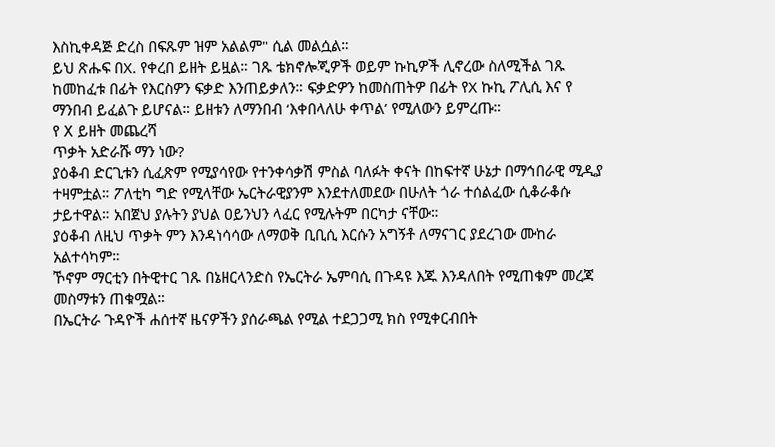እስኪቀዳጅ ድረስ በፍጹም ዝም አልልም" ሲል መልሷል።
ይህ ጽሑፍ በX. የቀረበ ይዘት ይዟል። ገጹ ቴክኖሎጂዎች ወይም ኩኪዎች ሊኖረው ስለሚችል ገጹ ከመከፈቱ በፊት የእርስዎን ፍቃድ እንጠይቃለን። ፍቃድዎን ከመስጠትዎ በፊት የX ኩኪ ፖሊሲ እና የ ማንበብ ይፈልጉ ይሆናል። ይዘቱን ለማንበብ ‘እቀበላለሁ ቀጥል’ የሚለውን ይምረጡ።
የ X ይዘት መጨረሻ
ጥቃት አድራሹ ማን ነው?
ያዕቆብ ድርጊቱን ሲፈጽም የሚያሳየው የተንቀሳቃሽ ምስል ባለፉት ቀናት በከፍተኛ ሁኔታ በማኅበራዊ ሚዲያ ተዛምቷል። ፖለቲካ ግድ የሚላቸው ኤርትራዊያንም እንደተለመደው በሁለት ጎራ ተሰልፈው ሲቆራቆሱ ታይተዋል። አበጀህ ያሉትን ያህል ዐይንህን ላፈር የሚሉትም በርካታ ናቸው።
ያዕቆብ ለዚህ ጥቃት ምን እንዳነሳሳው ለማወቅ ቢቢሲ እርሱን አግኝቶ ለማናገር ያደረገው ሙከራ አልተሳካም።
ኾኖም ማርቲን በትዊተር ገጹ በኔዘርላንድስ የኤርትራ ኤምባሲ በጉዳዩ እጁ እንዳለበት የሚጠቁም መረጃ መስማቱን ጠቁሟል።
በኤርትራ ጉዳዮች ሐሰተኛ ዜናዎችን ያሰራጫል የሚል ተደጋጋሚ ክስ የሚቀርብበት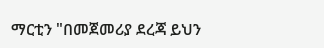ማርቲን "በመጀመሪያ ደረጃ ይህን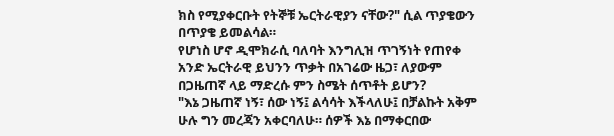ክስ የሚያቀርቡት የትኞቹ ኤርትራዊያን ናቸው?" ሲል ጥያቄውን በጥያቄ ይመልሳል።
የሆነስ ሆኖ ዲሞክራሲ ባለባት እንግሊዝ ጥገኝነት የጠየቀ አንድ ኤርትራዊ ይህንን ጥቃት በአገሬው ዜጋ፣ ለያውም በጋዜጠኛ ላይ ማድረሱ ምን ስሜት ሰጥቶት ይሆን?
"እኔ ጋዜጠኛ ነኝ፣ ሰው ነኝ፤ ልሳሳት እችላለሁ፤ በቻልኩት አቅም ሁሉ ግን መረጃን አቀርባለሁ። ሰዎች እኔ በማቀርበው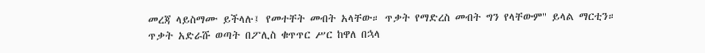መረጃ ላይስማሙ ይችላሉ፤ የመተቸት መብት አላቸው። ጥቃት የማድረስ መብት ግን የላቸውም" ይላል ማርቲን።
ጥቃት አድራሹ ወጣት በፖሊስ ቁጥጥር ሥር ከዋለ በኋላ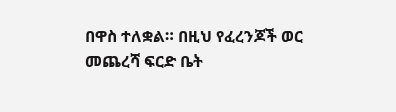በዋስ ተለቋል። በዚህ የፈረንጆች ወር መጨረሻ ፍርድ ቤት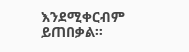እንደሚቀርብም ይጠበቃል።